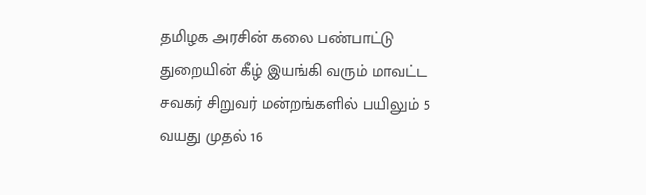தமிழக அரசின் கலை பண்பாட்டு துறையின் கீழ் இயங்கி வரும் மாவட்ட சவகர் சிறுவர் மன்றங்களில் பயிலும் 5 வயது முதல் 16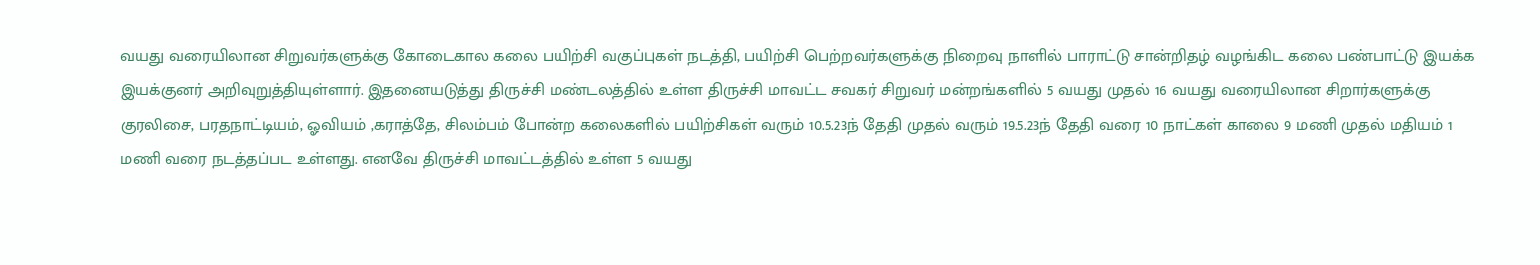வயது வரையிலான சிறுவர்களுக்கு கோடைகால கலை பயிற்சி வகுப்புகள் நடத்தி, பயிற்சி பெற்றவர்களுக்கு நிறைவு நாளில் பாராட்டு சான்றிதழ் வழங்கிட கலை பண்பாட்டு இயக்க இயக்குனர் அறிவுறுத்தியுள்ளார். இதனையடுத்து திருச்சி மண்டலத்தில் உள்ள திருச்சி மாவட்ட சவகர் சிறுவர் மன்றங்களில் 5 வயது முதல் 16 வயது வரையிலான சிறார்களுக்கு குரலிசை, பரதநாட்டியம், ஓவியம் ,கராத்தே, சிலம்பம் போன்ற கலைகளில் பயிற்சிகள் வரும் 10.5.23ந் தேதி முதல் வரும் 19.5.23ந் தேதி வரை 10 நாட்கள் காலை 9 மணி முதல் மதியம் 1 மணி வரை நடத்தப்பட உள்ளது. எனவே திருச்சி மாவட்டத்தில் உள்ள 5 வயது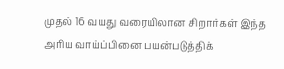முதல் 16 வயது வரையிலான சிறார்கள் இந்த அரிய வாய்ப்பினை பயன்படுத்திக்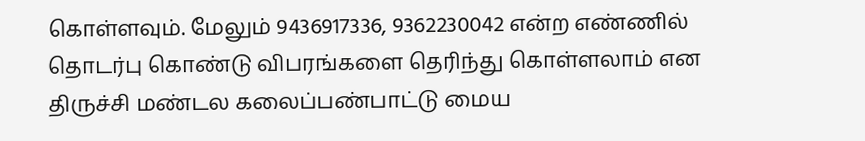கொள்ளவும். மேலும் 9436917336, 9362230042 என்ற எண்ணில் தொடர்பு கொண்டு விபரங்களை தெரிந்து கொள்ளலாம் என திருச்சி மண்டல கலைப்பண்பாட்டு மைய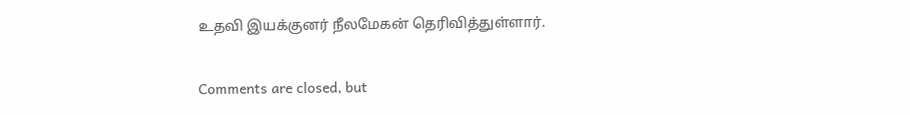உதவி இயக்குனர் நீலமேகன் தெரிவித்துள்ளார்.

Comments are closed, but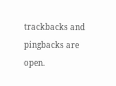trackbacks and pingbacks are open.